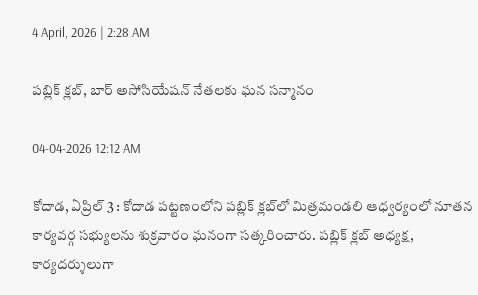4 April, 2026 | 2:28 AM

పబ్లిక్ క్లబ్, బార్ అసోసియేషన్ నేతలకు ఘన సన్మానం

04-04-2026 12:12 AM

కోదాడ, ఏప్రిల్ 3 : కోదాడ పట్టణంలోని పబ్లిక్ క్లబ్‌లో మిత్రమండలి ఆధ్వర్యంలో నూతన కార్యవర్గ సభ్యులను శుక్రవారం ఘనంగా సత్కరించారు. పబ్లిక్ క్లబ్ అధ్యక్ష, కార్యదర్శులుగా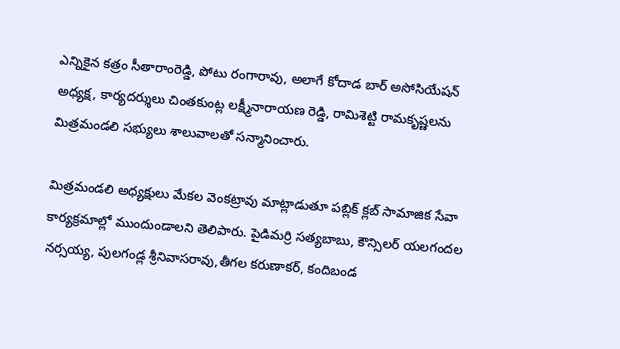ఎన్నికైన కత్రం సీతారాంరెడ్డి, పోటు రంగారావు, అలాగే కోదాడ బార్ అసోసియేషన్ అధ్యక్ష, కార్యదర్శులు చింతకుంట్ల లక్ష్మీనారాయణ రెడ్డి, రామిశెట్టి రామకృష్ణలను మిత్రమండలి సభ్యులు శాలువాలతో సన్మానించారు.

మిత్రమండలి అధ్యక్షులు మేకల వెంకట్రావు మాట్లాడుతూ పబ్లిక్ క్లబ్ సామాజిక సేవా కార్యక్రమాల్లో ముందుండాలని తెలిపారు. పైడిమర్రి సత్యబాబు, కౌన్సిలర్ యలగందల నర్సయ్య, పులగండ్ల శ్రీనివాసరావు,తీగల కరుణాకర్, కందిబండ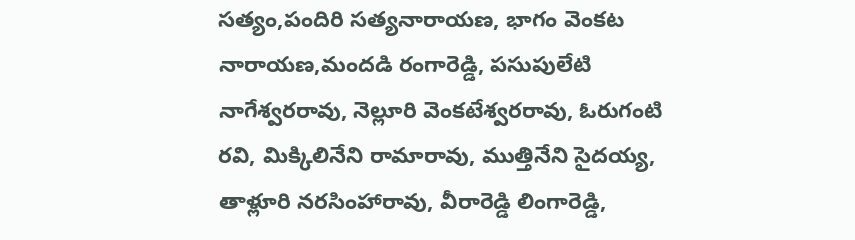సత్యం,పందిరి సత్యనారాయణ, భాగం వెంకట నారాయణ,మందడి రంగారెడ్డి, పసుపులేటి నాగేశ్వరరావు, నెల్లూరి వెంకటేశ్వరరావు, ఓరుగంటి రవి, మిక్కిలినేని రామారావు, ముత్తినేని సైదయ్య, తాళ్లూరి నరసింహారావు, వీరారెడ్డి లింగారెడ్డి,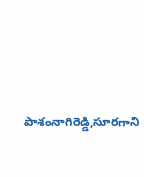పాశంనాగిరెడ్డి,సూరగాని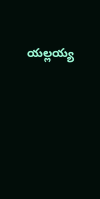యల్లయ్య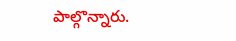పాల్గొన్నారు.